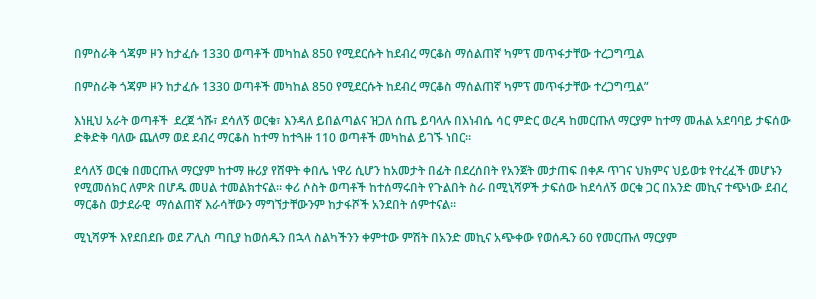በምስራቅ ጎጃም ዞን ከታፈሱ 1330 ወጣቶች መካከል 850 የሚደርሱት ከደብረ ማርቆስ ማሰልጠኛ ካምፕ መጥፋታቸው ተረጋግጧል

በምስራቅ ጎጃም ዞን ከታፈሱ 1330 ወጣቶች መካከል 850 የሚደርሱት ከደብረ ማርቆስ ማሰልጠኛ ካምፕ መጥፋታቸው ተረጋግጧል”

እነዚህ አራት ወጣቶች  ደረጀ ጎሹ፣ ደሳለኝ ወርቁ፣ እንዳለ ይበልጣልና ዝጋለ ሰጤ ይባላሉ በእነብሴ ሳር ምድር ወረዳ ከመርጡለ ማርያም ከተማ መሐል አደባባይ ታፍሰው ድቅድቅ ባለው ጨለማ ወደ ደብረ ማርቆስ ከተማ ከተጓዙ 110 ወጣቶች መካከል ይገኙ ነበር።

ደሳለኝ ወርቁ በመርጡለ ማርያም ከተማ ዙሪያ የሸዋት ቀበሌ ነዋሪ ሲሆን ከአመታት በፊት በደረሰበት የአንጀት መታጠፍ በቀዶ ጥገና ህክምና ህይወቱ የተረፈች መሆኑን የሚመሰክር ለምጽ በሆዱ መሀል ተመልክተናል። ቀሪ ሶስት ወጣቶች ከተሰማሩበት የጉልበት ስራ በሚኒሻዎች ታፍሰው ከደሳለኝ ወርቁ ጋር በአንድ መኪና ተጭነው ደብረ ማርቆስ ወታደራዊ  ማሰልጠኛ እራሳቸውን ማግኘታቸውንም ከታፋሾች አንደበት ሰምተናል።

ሚኒሻዎች እየደበደቡ ወደ ፖሊስ ጣቢያ ከወሰዱን በኋላ ስልካችንን ቀምተው ምሽት በአንድ መኪና አጭቀው የወሰዱን 60 የመርጡለ ማርያም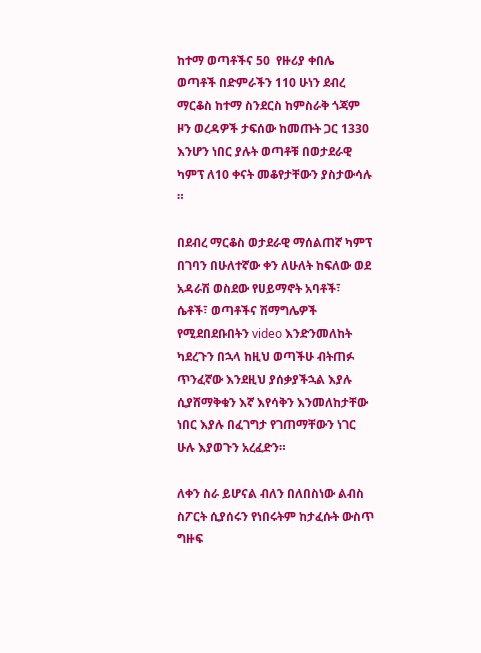ከተማ ወጣቶችና 50  የዙሪያ ቀበሌ ወጣቶች በድምራችን 110 ሁነን ደብረ ማርቆስ ከተማ ስንደርስ ከምስራቅ ጎጃም ዞን ወረዳዎች ታፍሰው ከመጡት ጋር 1330 እንሆን ነበር ያሉት ወጣቶቹ በወታደራዊ ካምፕ ለ10 ቀናት መቆየታቸውን ያስታውሳሉ ።

በደብረ ማርቆስ ወታደራዊ ማሰልጠኛ ካምፕ በገባን በሁለተኛው ቀን ለሁለት ከፍለው ወደ አዳራሽ ወስደው የሀይማኖት አባቶች፣ ሴቶች፣ ወጣቶችና ሽማግሌዎች የሚደበደቡበትን video እንድንመለከት ካደረጉን በኋላ ከዚህ ወጣችሁ ብትጠፉ ጥንፈኛው እንደዚህ ያሰቃያችኋል እያሉ ሲያሸማቅቁን እኛ እየሳቅን እንመለከታቸው ነበር እያሉ በፈገግታ የገጠማቸውን ነገር ሁሉ እያወጉን አረፈድን።

ለቀን ስራ ይሆናል ብለን በለበስነው ልብስ ስፖርት ሲያሰሩን የነበሩትም ከታፈሱት ውስጥ ግዙፍ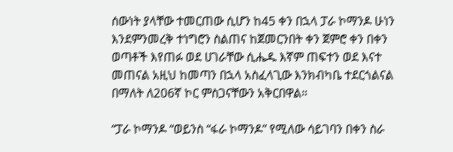ሰውነት ያላቸው ተመርጠው ሲሆን ከ45 ቀን በኋላ ፓራ ኮማንዶ ሁነን እንደምንመረቅ ተነግሮን ስልጠና ከጀመርንበት ቀን ጀምሮ ቀን በቀን ወጣቶች እየጠፉ ወደ ሀገራቸው ሲሔዱ እኛም ጠፍተን ወደ እናተ መጠናል አዚህ ከመጣን በኋላ አስፈላጊው እንክብካቤ ተደርጎልናል በማለት ለ206ኛ ኮር ምስጋናቸውን አቅርበዋል።

“ፓራ ኮማንዶ “ወይንስ “ፋራ ኮማንዶ” የሚለው ሳይገባን በቀን ስራ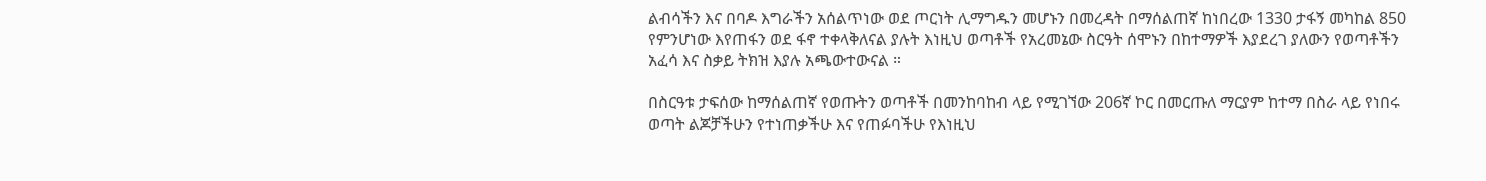ልብሳችን እና በባዶ እግራችን አሰልጥነው ወደ ጦርነት ሊማግዱን መሆኑን በመረዳት በማሰልጠኛ ከነበረው 1330 ታፋኝ መካከል 850 የምንሆነው እየጠፋን ወደ ፋኖ ተቀላቅለናል ያሉት እነዚህ ወጣቶች የአረመኔው ስርዓት ሰሞኑን በከተማዎች እያደረገ ያለውን የወጣቶችን አፈሳ እና ስቃይ ትክዝ እያሉ አጫውተውናል ።

በስርዓቱ ታፍሰው ከማሰልጠኛ የወጡትን ወጣቶች በመንከባከብ ላይ የሚገኘው 206ኛ ኮር በመርጡለ ማርያም ከተማ በስራ ላይ የነበሩ ወጣት ልጆቻችሁን የተነጠቃችሁ እና የጠፉባችሁ የእነዚህ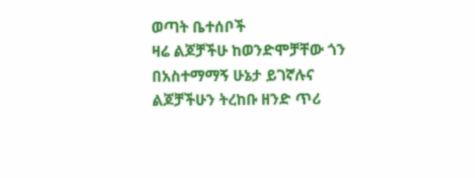ወጣት ቤተሰቦች
ዛሬ ልጆቻችሁ ከወንድሞቻቸው ጎን በአስተማማኝ ሁኔታ ይገኛሉና ልጆቻችሁን ትረከቡ ዘንድ ጥሪ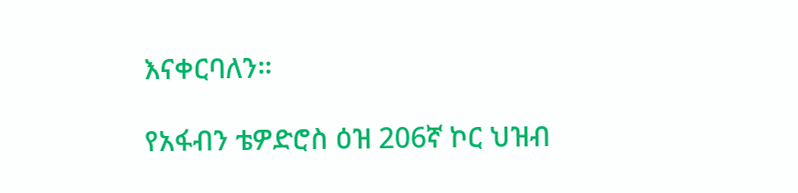እናቀርባለን።

የአፋብን ቴዎድሮስ ዕዝ 206ኛ ኮር ህዝብ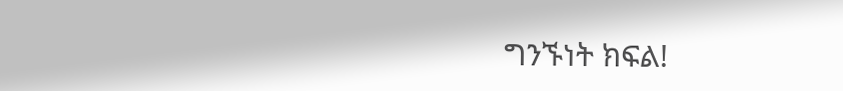ግንኙነት ክፍል!